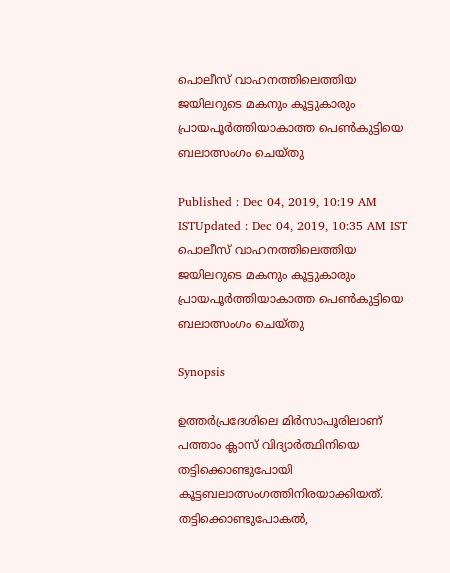പൊലീസ് വാഹനത്തിലെത്തിയ ജയിലറുടെ മകനും കൂട്ടുകാരും പ്രായപൂർത്തിയാകാത്ത പെൺകുട്ടിയെ ബലാത്സംഗം ചെയ്തു

Published : Dec 04, 2019, 10:19 AM ISTUpdated : Dec 04, 2019, 10:35 AM IST
പൊലീസ് വാഹനത്തിലെത്തിയ ജയിലറുടെ മകനും കൂട്ടുകാരും പ്രായപൂർത്തിയാകാത്ത പെൺകുട്ടിയെ ബലാത്സംഗം ചെയ്തു

Synopsis

ഉത്തർപ്രദേശിലെ മിർസാപൂരിലാണ് പത്താം ക്ലാസ് വിദ്യാർത്ഥിനിയെ തട്ടിക്കൊണ്ടുപോയി കൂട്ടബലാത്സംഗത്തിനിരയാക്കിയത്. തട്ടിക്കൊണ്ടുപോകൽ,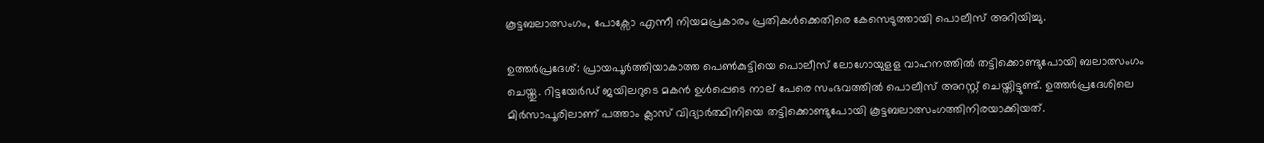കൂട്ടബലാത്സംഗം, പോക്സോ എന്നീ നിയമപ്രകാരം പ്രതികൾക്കെതിരെ കേസെടുത്തായി പൊലീസ് അറിയിച്ചു.

ഉത്തർപ്രദേശ്: പ്രായപൂർത്തിയാകാത്ത പെൺകുട്ടിയെ പൊലീസ് ലോഗോയുളള വാഹനത്തിൽ തട്ടിക്കൊണ്ടുപോയി ബലാത്സംഗം ചെയ്തു. റിട്ടയേർഡ് ജയിലറുടെ മകൻ ഉൾപ്പെടെ നാല് പേരെ സംഭവത്തിൽ പൊലീസ് അറസ്റ്റ് ചെയ്തിട്ടുണ്ട്. ഉത്തർപ്രദേശിലെ മിർസാപൂരിലാണ് പത്താം ക്ലാസ് വിദ്യാർത്ഥിനിയെ തട്ടിക്കൊണ്ടുപോയി കൂട്ടബലാത്സംഗത്തിനിരയാക്കിയത്.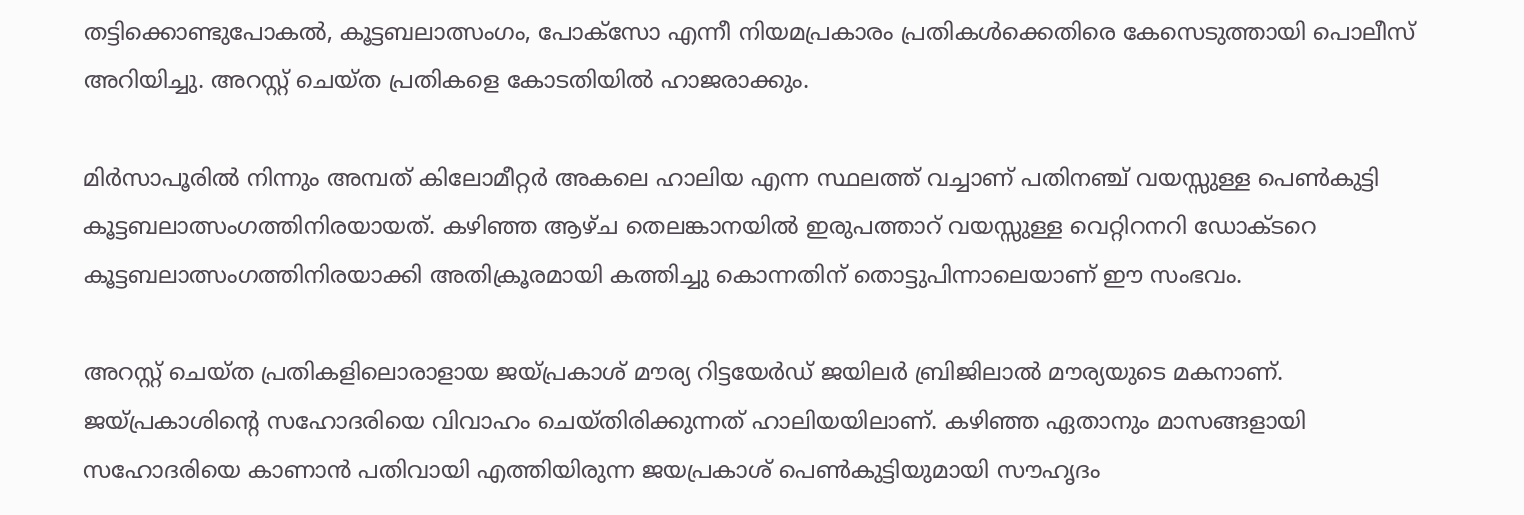തട്ടിക്കൊണ്ടുപോകൽ, കൂട്ടബലാത്സംഗം, പോക്സോ എന്നീ നിയമപ്രകാരം പ്രതികൾക്കെതിരെ കേസെടുത്തായി പൊലീസ് അറിയിച്ചു. അറസ്റ്റ് ചെയ്ത പ്രതികളെ കോടതിയിൽ ഹാജരാക്കും.

മിർസാപൂരിൽ നിന്നും അമ്പത് കിലോമീറ്റർ അകലെ ഹാലിയ എന്ന സ്ഥലത്ത് വച്ചാണ് പതിനഞ്ച് വയസ്സുള്ള പെൺകുട്ടി കൂട്ടബലാത്സംഗത്തിനിരയായത്. കഴിഞ്ഞ ആഴ്ച തെലങ്കാനയിൽ ഇരുപത്താറ് വയസ്സുള്ള വെറ്റിറനറി ഡോക്ടറെ കൂട്ടബലാത്സംഗത്തിനിരയാക്കി അതിക്രൂരമായി കത്തിച്ചു കൊന്നതിന് തൊട്ടുപിന്നാലെയാണ് ഈ സംഭവം.

അറസ്റ്റ് ചെയ്ത പ്രതികളിലൊരാളായ ജയ്പ്രകാശ് മൗര്യ റിട്ടയേർഡ് ജയിലർ ബ്രിജിലാൽ മൗര്യയുടെ മകനാണ്. ജയ്പ്രകാശിന്റെ സഹോദരിയെ വിവാഹം ചെയ്തിരിക്കുന്നത് ഹാലിയയിലാണ്. കഴിഞ്ഞ ഏതാനും മാസങ്ങളായി സഹോദരിയെ കാണാൻ പതിവായി എത്തിയിരുന്ന ജയപ്രകാശ് പെൺകുട്ടിയുമായി സൗഹൃദം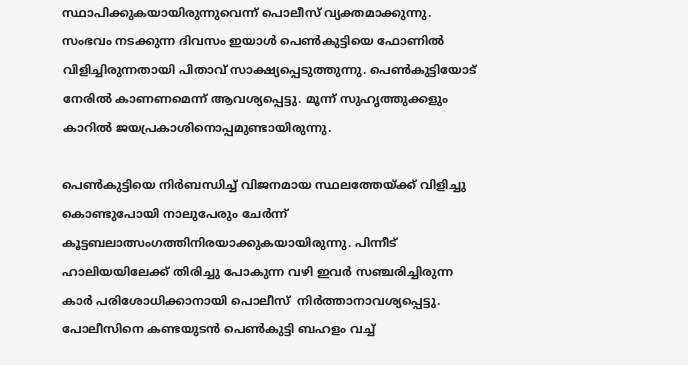സ്ഥാപിക്കുകയായിരുന്നുവെന്ന് പൊലീസ് വ്യക്തമാക്കുന്നു. സംഭവം നടക്കുന്ന ദിവസം ഇയാൾ പെൺകുട്ടിയെ ഫോണിൽ വിളിച്ചിരുന്നതായി പിതാവ് സാക്ഷ്യപ്പെടുത്തുന്നു. പെൺകുട്ടിയോട് നേരിൽ കാണണമെന്ന് ആവശ്യപ്പെട്ടു. മൂന്ന് സുഹൃത്തുക്കളും കാറിൽ ജയപ്രകാശിനൊപ്പമുണ്ടായിരുന്നു.

പെൺകുട്ടിയെ നിർബന്ധിച്ച് വിജനമായ സ്ഥലത്തേയ്ക്ക് വിളിച്ചു കൊണ്ടുപോയി നാലുപേരും ചേർന്ന് കൂട്ടബലാത്സംഗത്തിനിരയാക്കുകയായിരുന്നു. പിന്നീട് ഹാലിയയിലേക്ക് തിരിച്ചു പോകുന്ന വഴി ഇവർ സഞ്ചരിച്ചിരുന്ന കാർ പരിശോധിക്കാനായി പൊലീസ്  നിർത്താനാവശ്യപ്പെട്ടു. പോലീസിനെ കണ്ടയുടൻ പെൺകുട്ടി ബഹളം വച്ച്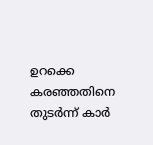ഉറക്കെ കരഞ്ഞതിനെ തുടർന്ന് കാർ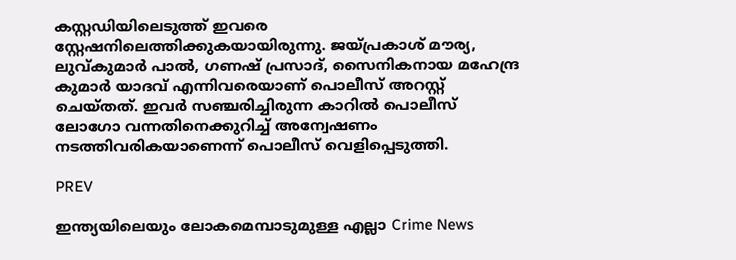കസ്റ്റഡിയിലെടുത്ത് ഇവരെ സ്റ്റേഷനിലെത്തിക്കുകയായിരുന്നു. ജയ്പ്രകാശ് മൗര്യ, ലുവ്കുമാർ പാൽ, ഗണഷ് പ്രസാദ്, സൈനികനായ മഹേന്ദ്ര കുമാർ യാദവ് എന്നിവരെയാണ് പൊലീസ് അറസ്റ്റ് ചെയ്തത്. ഇവർ സഞ്ചരിച്ചിരുന്ന കാറിൽ പൊലീസ് ലോഗോ വന്നതിനെക്കുറിച്ച് അന്വേഷണം നടത്തിവരികയാണെന്ന് പൊലീസ് വെളിപ്പെടുത്തി.

PREV

ഇന്ത്യയിലെയും ലോകമെമ്പാടുമുള്ള എല്ലാ Crime News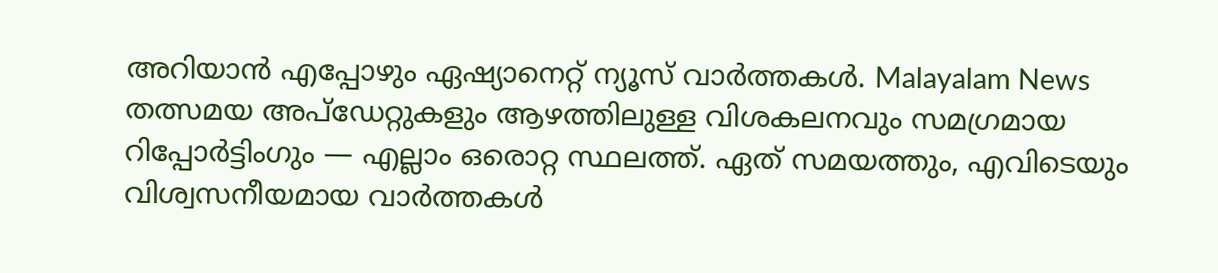അറിയാൻ എപ്പോഴും ഏഷ്യാനെറ്റ് ന്യൂസ് വാർത്തകൾ. Malayalam News  തത്സമയ അപ്‌ഡേറ്റുകളും ആഴത്തിലുള്ള വിശകലനവും സമഗ്രമായ റിപ്പോർട്ടിംഗും — എല്ലാം ഒരൊറ്റ സ്ഥലത്ത്. ഏത് സമയത്തും, എവിടെയും വിശ്വസനീയമായ വാർത്തകൾ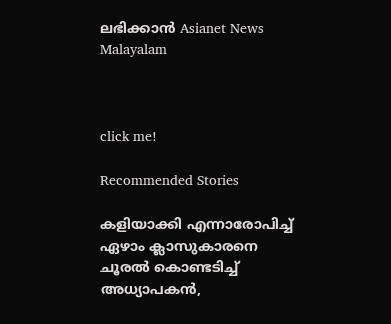ലഭിക്കാൻ Asianet News Malayalam



click me!

Recommended Stories

കളിയാക്കി എന്നാരോപിച്ച് ഏഴാം ക്ലാസുകാരനെ ചൂരൽ കൊണ്ടടിച്ച് അധ്യാപകൻ,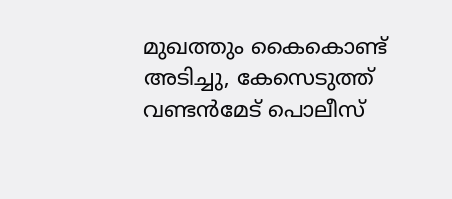മുഖത്തും കൈകൊണ്ട് അടിച്ചു, കേസെടുത്ത് വണ്ടൻമേട് പൊലീസ്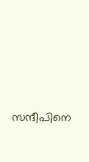സന്ദീപിനെ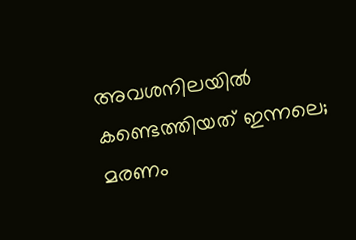അവശനിലയിൽ‌ കണ്ടെത്തിയത് ഇന്നലെ; മരണം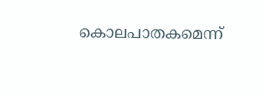കൊലപാതകമെന്ന്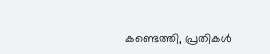കണ്ടെത്തി, പ്രതികൾ‌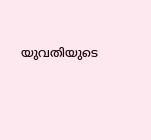യുവതിയുടെ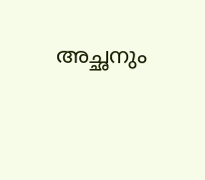അച്ഛനും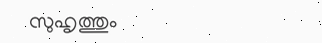സുഹൃത്തും